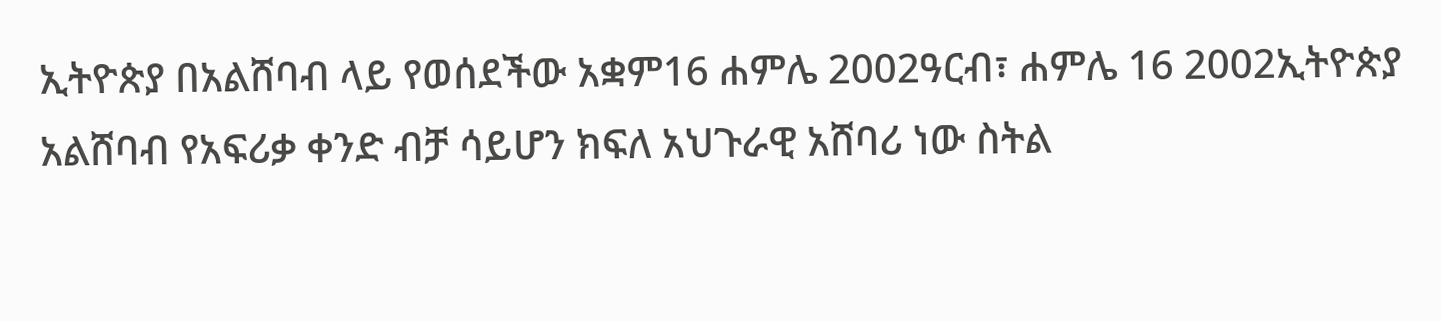ኢትዮጵያ በአልሸባብ ላይ የወሰደችው አቋም16 ሐምሌ 2002ዓርብ፣ ሐምሌ 16 2002ኢትዮጵያ አልሸባብ የአፍሪቃ ቀንድ ብቻ ሳይሆን ክፍለ አህጉራዊ አሸባሪ ነው ስትል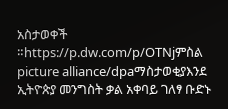አስታወቀች ።https://p.dw.com/p/OTNjምስል picture alliance/dpaማስታወቂያእንደ ኢትዮጵያ መንግስት ቃል አቀባይ ገለፃ ቡድኑ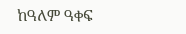ከዓለም ዓቀፍ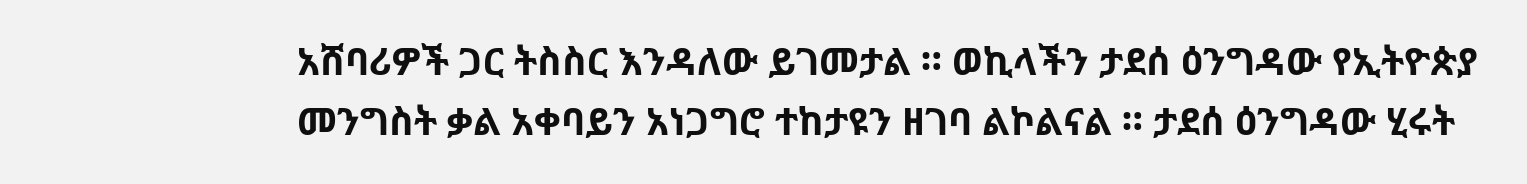አሸባሪዎች ጋር ትስስር እንዳለው ይገመታል ። ወኪላችን ታደሰ ዕንግዳው የኢትዮጵያ መንግስት ቃል አቀባይን አነጋግሮ ተከታዩን ዘገባ ልኮልናል ። ታደሰ ዕንግዳው ሂሩት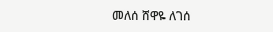መለሰ ሸዋዬ ለገሰ